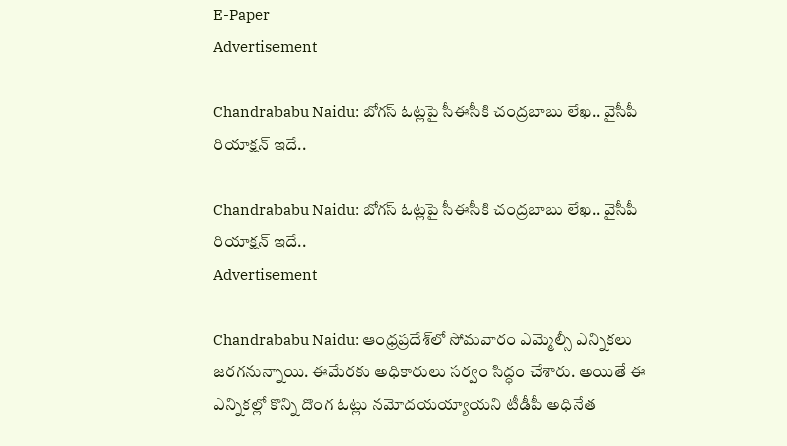E-Paper
Advertisement

Chandrababu Naidu: బోగస్ ఓట్లపై సీఈసీకి చంద్రబాబు లేఖ.. వైసీపీ రియాక్షన్ ఇదే..

Chandrababu Naidu: బోగస్ ఓట్లపై సీఈసీకి చంద్రబాబు లేఖ.. వైసీపీ రియాక్షన్ ఇదే..
Advertisement

Chandrababu Naidu: ఆంధ్రప్రదేశ్‌లో సోమవారం ఎమ్మెల్సీ ఎన్నికలు జరగనున్నాయి. ఈమేరకు అధికారులు సర్వం సిద్ధం చేశారు. అయితే ఈ ఎన్నికల్లో కొన్ని దొంగ ఓట్లు నమోదయయ్యాయని టీడీపీ అధినేత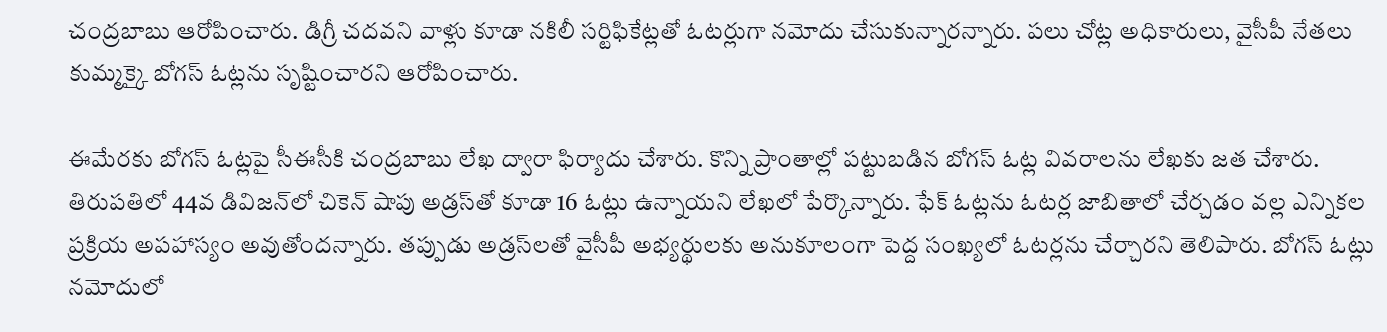చంద్రబాబు ఆరోపించారు. డిగ్రీ చదవని వాళ్లు కూడా నకిలీ సర్టిఫికేట్లతో ఓటర్లుగా నమోదు చేసుకున్నారన్నారు. పలు చోట్ల అధికారులు, వైసీపీ నేతలు కుమ్మక్కై బోగస్ ఓట్లను సృష్టించారని ఆరోపించారు.

ఈమేరకు బోగస్ ఓట్లపై సీఈసీకి చంద్రబాబు లేఖ ద్వారా ఫిర్యాదు చేశారు. కొన్ని ప్రాంతాల్లో పట్టుబడిన బోగస్ ఓట్ల వివరాలను లేఖకు జత చేశారు. తిరుపతిలో 44వ డివిజన్‌లో చికెన్ షాపు అడ్రస్‌తో కూడా 16 ఓట్లు ఉన్నాయని లేఖలో పేర్కొన్నారు. ఫేక్ ఓట్లను ఓటర్ల జాబితాలో చేర్చడం వల్ల ఎన్నికల ప్రక్రియ అపహాస్యం అవుతోందన్నారు. తప్పుడు అడ్రస్‌లతో వైసీపీ అభ్యర్థులకు అనుకూలంగా పెద్ద సంఖ్యలో ఓటర్లను చేర్చారని తెలిపారు. బోగస్ ఓట్లు నమోదులో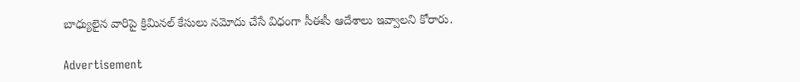బాధ్యులైన వారిపై క్రిమినల్ కేసులు నమోదు చేసే విధంగా సీఈసీ ఆదేశాలు ఇవ్వాలని కోరారు.

Advertisement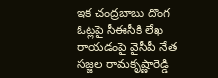ఇక చంద్రబాబు దొంగ ఓట్లపై సీఈసీకి లేఖ రాయడంపై వైసీపీ నేత సజ్జల రామకృష్ణారెడ్డి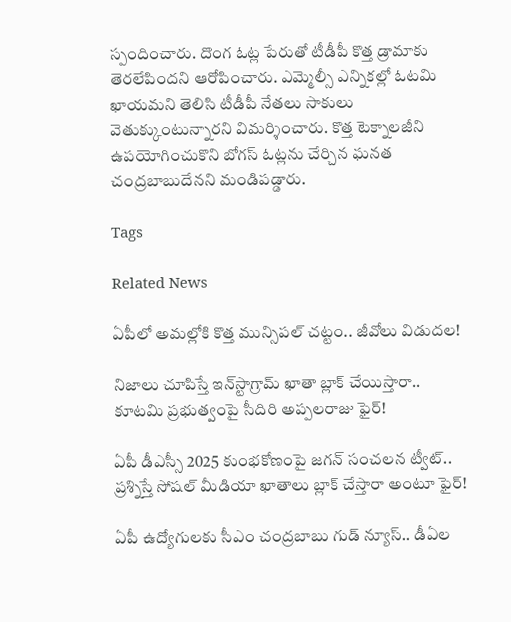స్పందించారు. దొంగ ఓట్ల పేరుతో టీడీపీ కొత్త డ్రామాకు తెరలేపిందని ఆరోపించారు. ఎమ్మెల్సీ ఎన్నికల్లో ఓటమి ఖాయమని తెలిసి టీడీపీ నేతలు సాకులు వెతుక్కుంటున్నారని విమర్శించారు. కొత్త టెక్నాలజీని ఉపయోగించుకొని బోగస్ ఓట్లను చేర్చిన ఘనత చంద్రబాబుదేనని మండిపడ్డారు.

Tags

Related News

ఏపీలో అమల్లోకి కొత్త మున్సిపల్ చట్టం.. జీవోలు విడుదల!

నిజాలు చూపిస్తే ఇన్‌స్టాగ్రామ్ ఖాతా బ్లాక్ చేయిస్తారా.. కూటమి ప్రభుత్వంపై సీదిరి అప్పలరాజు ఫైర్!

ఏపీ డీఎస్సీ 2025 కుంభకోణంపై జగన్ సంచలన ట్వీట్.. ప్రశ్నిస్తే సోషల్ మీడియా ఖాతాలు బ్లాక్ చేస్తారా అంటూ ఫైర్!

ఏపీ ఉద్యోగులకు సీఎం చంద్రబాబు గుడ్ న్యూస్.. డీఏల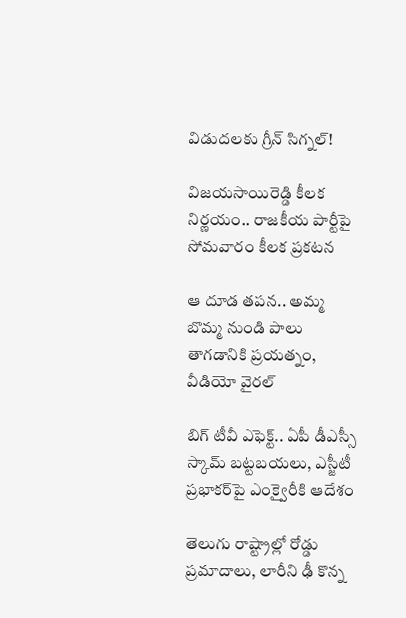విడుదలకు గ్రీన్ సిగ్నల్!

విజయసాయిరెడ్డి కీలక నిర్ణయం.. రాజకీయ పార్టీపై సోమవారం కీలక ప్రకటన

ఆ దూడ తపన.. అమ్మ బొమ్మ నుండి పాలు తాగడానికి ప్రయత్నం, వీడియో వైరల్

బిగ్‌ టీవీ ఎఫెక్ట్.. ఏపీ డీఎస్సీ స్కామ్ బట్టబయలు, ఎస్జీటీ ప్రభాకర్‌పై ఎంక్వైరీకి ఆదేశం

తెలుగు రాష్ట్రాల్లో రోడ్డు ప్రమాదాలు, లారీని ఢీ కొన్న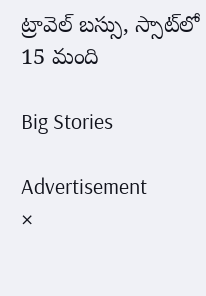ట్రావెల్ బస్సు, స్సాట్‌లో 15 మంది

Big Stories

Advertisement
×